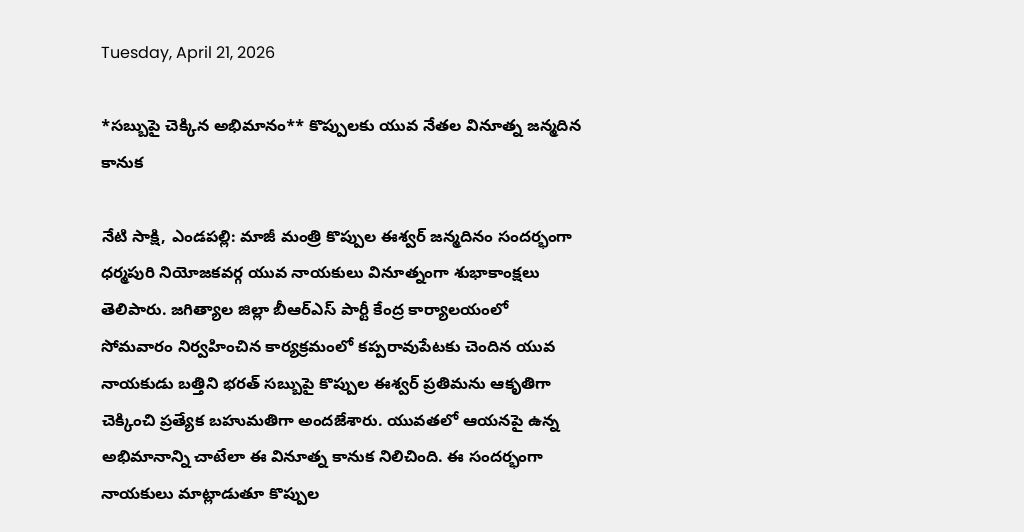Tuesday, April 21, 2026

*సబ్బుపై చెక్కిన అభిమానం** కొప్పులకు యువ నేతల వినూత్న జన్మదిన కానుక

నేటి సాక్షి, ఎండపల్లి: మాజీ మంత్రి కొప్పుల ఈశ్వర్ జన్మదినం సందర్భంగా ధర్మపురి నియోజకవర్గ యువ నాయకులు వినూత్నంగా శుభాకాంక్షలు తెలిపారు. జగిత్యాల జిల్లా బీఆర్‌ఎస్ పార్టీ కేంద్ర కార్యాలయంలో సోమవారం నిర్వహించిన కార్యక్రమంలో కప్పరావుపేటకు చెందిన యువ నాయకుడు బత్తిని భరత్ సబ్బుపై కొప్పుల ఈశ్వర్ ప్రతిమను ఆకృతిగా చెక్కించి ప్రత్యేక బహుమతిగా అందజేశారు. యువతలో ఆయనపై ఉన్న అభిమానాన్ని చాటేలా ఈ వినూత్న కానుక నిలిచింది. ఈ సందర్భంగా నాయకులు మాట్లాడుతూ కొప్పుల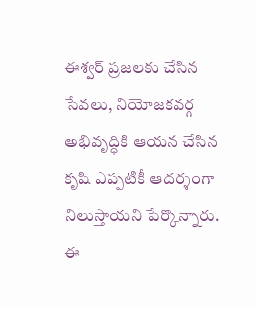ఈశ్వర్ ప్రజలకు చేసిన సేవలు, నియోజకవర్గ అభివృద్ధికి ఆయన చేసిన కృషి ఎప్పటికీ ఆదర్శంగా నిలుస్తాయని పేర్కొన్నారు. ఈ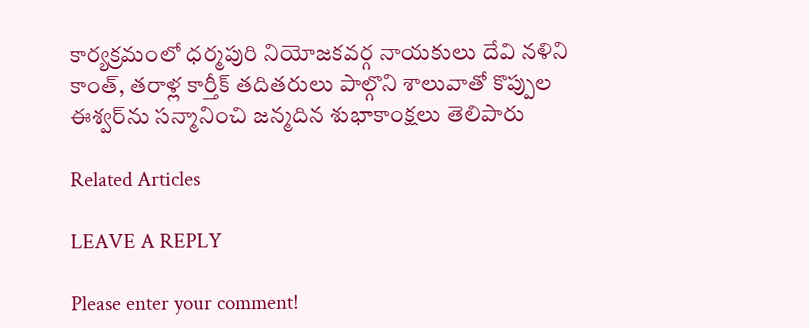కార్యక్రమంలో ధర్మపురి నియోజకవర్గ నాయకులు దేవి నళిని కాంత్, తరాళ్ల కార్తీక్ తదితరులు పాల్గొని శాలువాతో కొప్పుల ఈశ్వర్‌ను సన్మానించి జన్మదిన శుభాకాంక్షలు తెలిపారు

Related Articles

LEAVE A REPLY

Please enter your comment!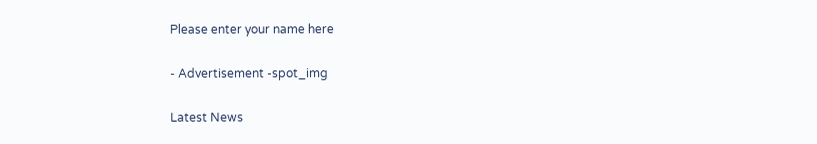Please enter your name here

- Advertisement -spot_img

Latest News